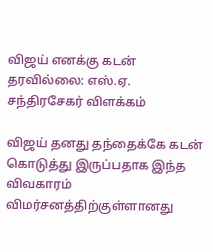விஜய் எனக்கு கடன் தரவில்லை: எஸ்.ஏ. சந்திரசேகர் விளக்கம்

விஜய் தனது தந்தைக்கே கடன் கொடுத்து இருப்பதாக இந்த விவகாரம் விமர்சனத்திற்குள்ளானது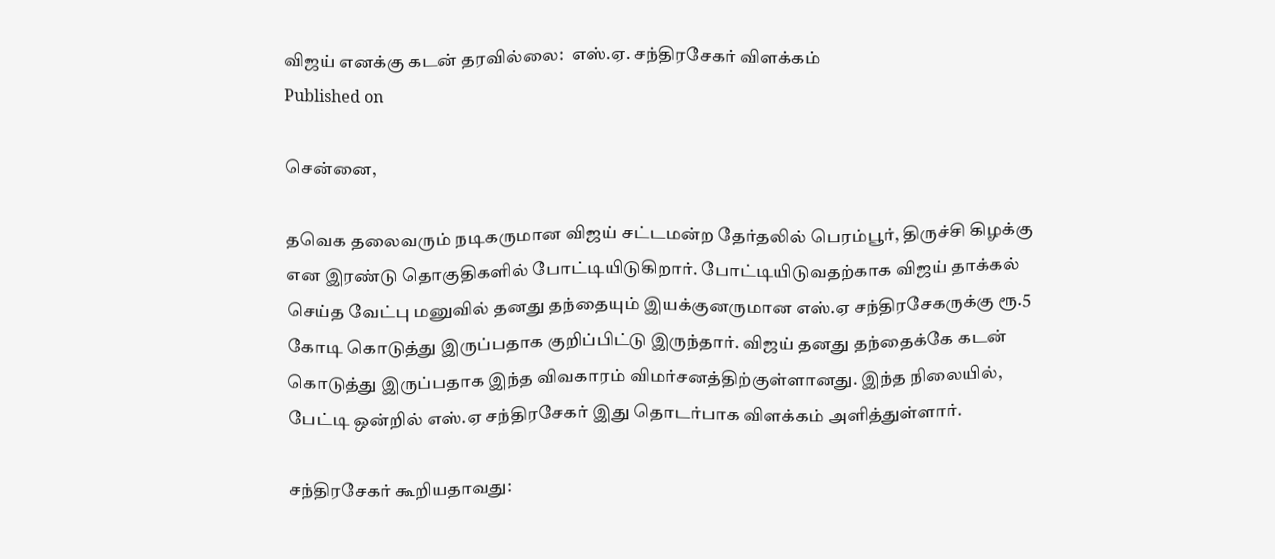விஜய் எனக்கு கடன் தரவில்லை:  எஸ்.ஏ. சந்திரசேகர் விளக்கம்
Published on

சென்னை,

தவெக தலைவரும் நடிகருமான விஜய் சட்டமன்ற தேர்தலில் பெரம்பூர், திருச்சி கிழக்கு என இரண்டு தொகுதிகளில் போட்டியிடுகிறார். போட்டியிடுவதற்காக விஜய் தாக்கல் செய்த வேட்பு மனுவில் தனது தந்தையும் இயக்குனருமான எஸ்.ஏ சந்திரசேகருக்கு ரூ.5 கோடி கொடுத்து இருப்பதாக குறிப்பிட்டு இருந்தார். விஜய் தனது தந்தைக்கே கடன் கொடுத்து இருப்பதாக இந்த விவகாரம் விமர்சனத்திற்குள்ளானது. இந்த நிலையில், பேட்டி ஒன்றில் எஸ்.ஏ சந்திரசேகர் இது தொடர்பாக விளக்கம் அளித்துள்ளார்.

சந்திரசேகர் கூறியதாவது: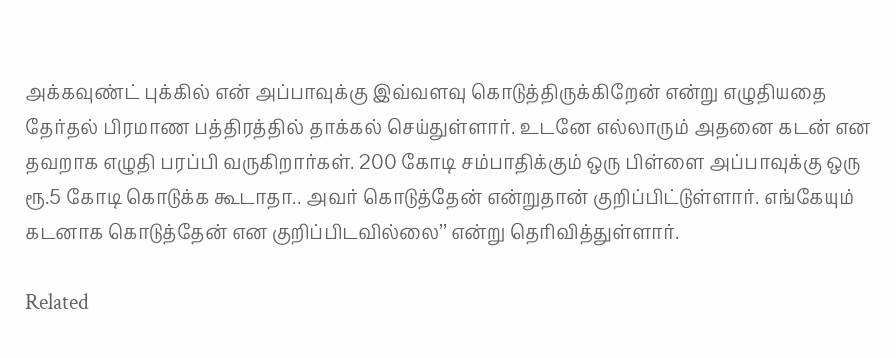அக்கவுண்ட் புக்கில் என் அப்பாவுக்கு இவ்வளவு கொடுத்திருக்கிறேன் என்று எழுதியதை தேர்தல் பிரமாண பத்திரத்தில் தாக்கல் செய்துள்ளார். உடனே எல்லாரும் அதனை கடன் என தவறாக எழுதி பரப்பி வருகிறார்கள். 200 கோடி சம்பாதிக்கும் ஒரு பிள்ளை அப்பாவுக்கு ஒரு ரூ.5 கோடி கொடுக்க கூடாதா.. அவர் கொடுத்தேன் என்றுதான் குறிப்பிட்டுள்ளார். எங்கேயும் கடனாக கொடுத்தேன் என குறிப்பிடவில்லை’’ என்று தெரிவித்துள்ளார்.

Related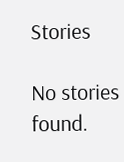Stories

No stories found.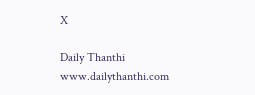X

Daily Thanthi
www.dailythanthi.com